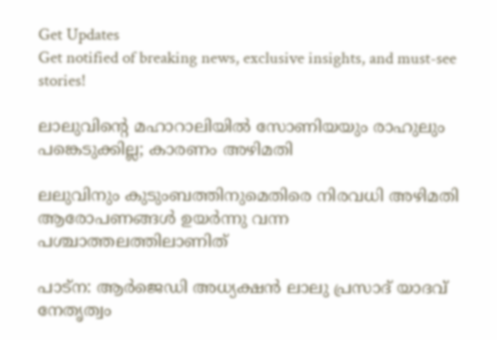Get Updates
Get notified of breaking news, exclusive insights, and must-see stories!

ലാലുവിന്റെ മഹാറാലിയിൽ സോണിയയും രാഹുലും പങ്കെടുക്കില്ല; കാരണം അഴിമതി

ലലുവിനും കുടുംബത്തിനുമെതിരെ നിരവധി അഴിമതി ആരോപണങ്ങൾ ഉയർന്നു വന്ന പശ്ചാത്തലത്തിലാണിത്

പാട്ന: ആർജെഡി അധ്യക്ഷൻ ലാലു പ്രസാദ് യാദവ് നേതൃത്വം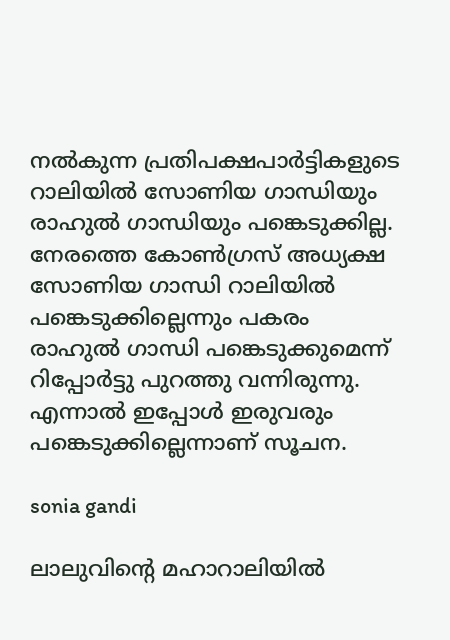നൽകുന്ന പ്രതിപക്ഷപാർട്ടികളുടെ റാലിയിൽ സോണിയ ഗാന്ധിയും രാഹുൽ ഗാന്ധിയും പങ്കെടുക്കില്ല. നേരത്തെ കോൺഗ്രസ് അധ്യക്ഷ സോണിയ ഗാന്ധി റാലിയിൽ പങ്കെടുക്കില്ലെന്നും പകരം രാഹുൽ ഗാന്ധി പങ്കെടുക്കുമെന്ന് റിപ്പോർട്ടു പുറത്തു വന്നിരുന്നു. എന്നാൽ ഇപ്പോൾ ഇരുവരും പങ്കെടുക്കില്ലെന്നാണ് സൂചന.

sonia gandi

ലാലുവിന്റെ മഹാറാലിയിൽ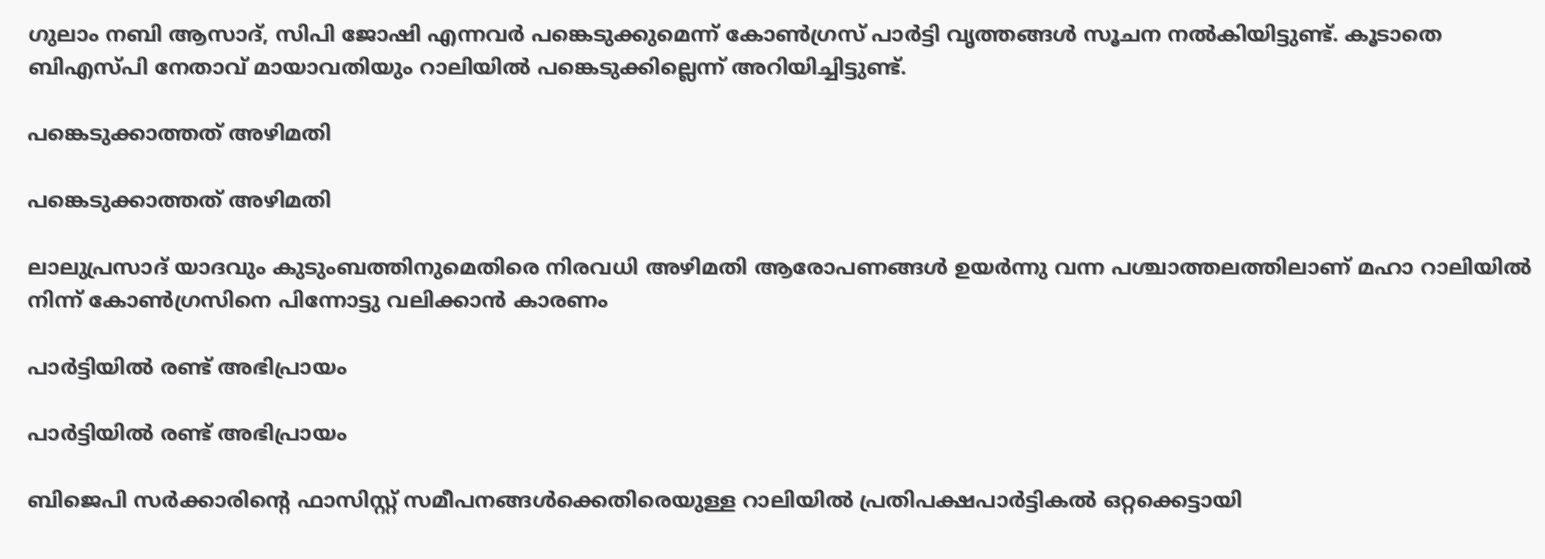ഗുലാം നബി ആസാദ്, സിപി ജോഷി എന്നവര്‍ പങ്കെടുക്കുമെന്ന് കോൺഗ്രസ് പാർട്ടി വൃത്തങ്ങൾ സൂചന നൽകിയിട്ടുണ്ട്. കൂടാതെ ബിഎസ്പി നേതാവ് മായാവതിയും റാലിയിൽ പങ്കെടുക്കില്ലെന്ന് അറിയിച്ചിട്ടുണ്ട്.

പങ്കെടുക്കാത്തത് അഴിമതി

പങ്കെടുക്കാത്തത് അഴിമതി

ലാലുപ്രസാദ് യാദവും കുടുംബത്തിനുമെതിരെ നിരവധി അഴിമതി ആരോപണങ്ങൾ ഉയർന്നു വന്ന പശ്ചാത്തലത്തിലാണ് മഹാ റാലിയിൽ നിന്ന് കോൺഗ്രസിനെ പിന്നോട്ടു വലിക്കാൻ കാരണം

പാർട്ടിയിൽ രണ്ട് അഭിപ്രായം

പാർട്ടിയിൽ രണ്ട് അഭിപ്രായം

ബിജെപി സർക്കാരിന്റെ ഫാസിസ്റ്റ് സമീപനങ്ങൾക്കെതിരെയുള്ള റാലിയിൽ പ്രതിപക്ഷപാർട്ടികൽ ഒറ്റക്കെട്ടായി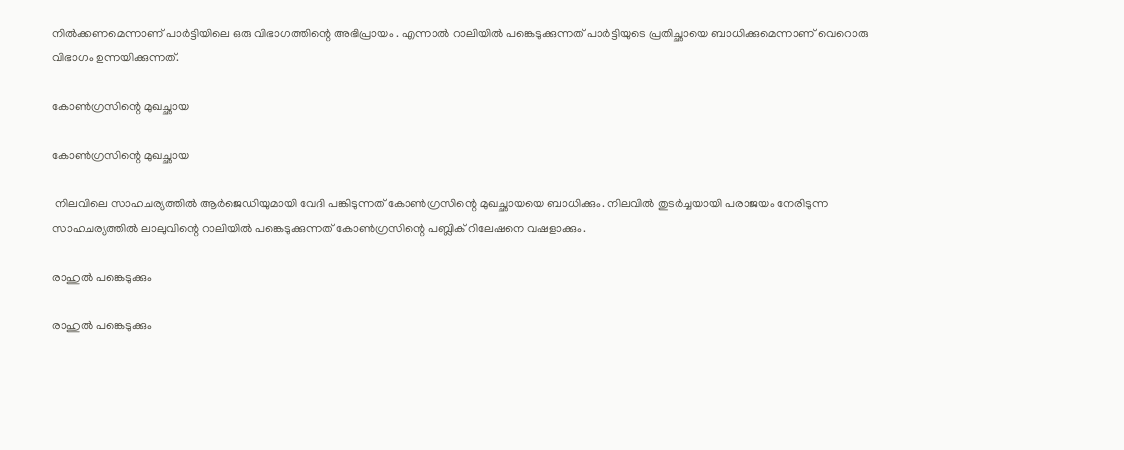നിൽക്കണമെന്നാണ് പാർട്ടിയിലെ ഒരു വിഭാഗത്തിന്റെ അഭിപ്രായം . എന്നാൽ റാലിയിൽ പങ്കെടുക്കുന്നത് പാർട്ടിയുടെ പ്രതിച്ഛായെ ബാധിക്കുമെന്നാണ് വെറൊരു വിഭാഗം ഉന്നയിക്കുന്നത്.

കോൺഗ്രസിന്റെ മുഖച്ഛായ

കോൺഗ്രസിന്റെ മുഖച്ഛായ

 നിലവിലെ സാഹചര്യത്തിൽ ആർജെഡിയുമായി വേദി പങ്കിടുന്നത് കോൺഗ്രസിന്റെ മുഖച്ഛായയെ ബാധിക്കും. നിലവിൽ തുടർച്ചയായി പരാജയം നേരിടുന്ന സാഹചര്യത്തിൽ ലാലുവിന്റെ റാലിയിൽ പങ്കെടുക്കുന്നത് കോൺഗ്രസിന്റെ പബ്ലിക് റിലേഷനെ വഷളാക്കും.

രാഹുൽ പങ്കെടുക്കും

രാഹുൽ പങ്കെടുക്കും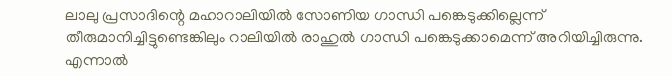ലാലു പ്രസാദിന്റെ മഹാറാലിയിൽ സോണിയ ഗാന്ധി പങ്കെടുക്കില്ലെന്ന് തീരുമാനിച്ചിട്ടുണ്ടെങ്കിലും റാലിയിൽ രാഹുൽ ഗാന്ധി പങ്കെടുക്കാമെന്ന് അറിയിച്ചിരുന്നു. എന്നാൽ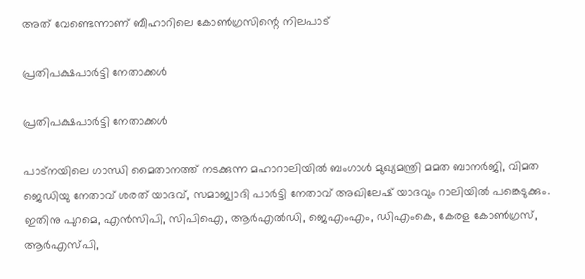അത് വേണ്ടെന്നാണ് ബീഹാറിലെ കോൺഗ്രസിന്റെ നിലപാട്

പ്രതിപക്ഷപാർട്ടി നേതാക്കൾ

പ്രതിപക്ഷപാർട്ടി നേതാക്കൾ

പാട്നയിലെ ഗാന്ധി മൈതാനത്ത് നടക്കുന്ന മഹാറാലിയിൽ ബംഗാൾ മുഖ്യമന്ത്രി മമത ബാനർജി, വിമത ജെഡിയു നേതാവ് ശരത് യാദവ്, സമാജ്വാദി പാർട്ടി നേതാവ് അഖിലേഷ് യാദവും റാലിയിൽ പങ്കെടുക്കും. ഇതിനു പുറമെ, എൻസിപി, സിപിഐ, ആർഎൽഡി, ജെഎംഎം, ഡിഎംകെ, കേരള കോൺഗ്രസ്, ആർഎസ്പി,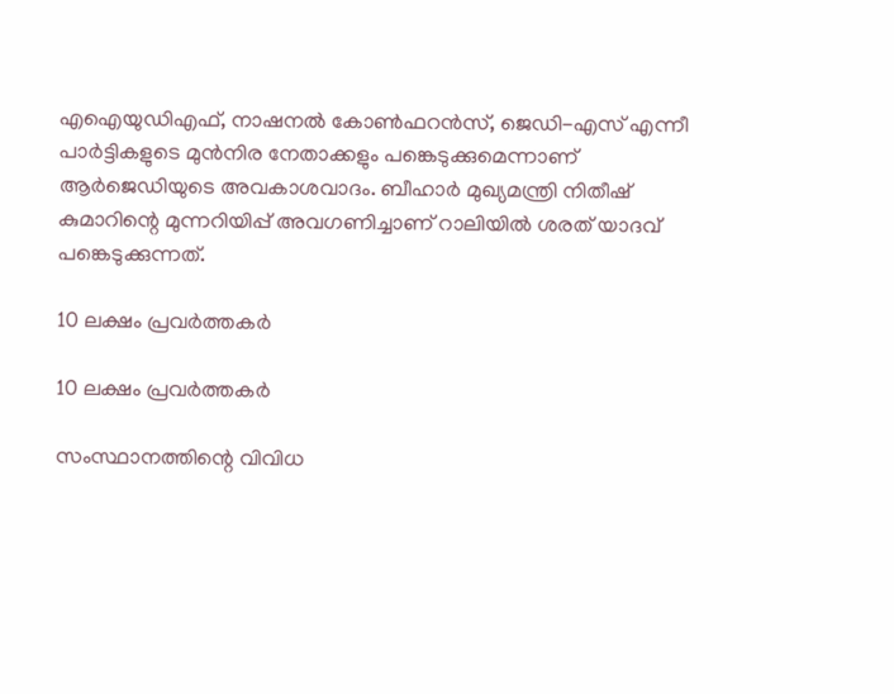എഐയുഡിഎഫ്, നാഷനൽ കോൺഫറൻസ്, ജെഡി-എസ് എന്നീ പാർട്ടികളുടെ മുൻനിര നേതാക്കളും പങ്കെടുക്കുമെന്നാണ് ആർജെഡിയുടെ അവകാശവാദം. ബീഹാർ മുഖ്യമന്ത്രി നിതീഷ് കുമാറിന്റെ മുന്നറിയിപ്പ് അവഗണിച്ചാണ് റാലിയിൽ ശരത് യാദവ് പങ്കെടുക്കുന്നത്.

10 ലക്ഷം പ്രവർത്തകർ

10 ലക്ഷം പ്രവർത്തകർ

സംസ്ഥാനത്തിന്റെ വിവിധ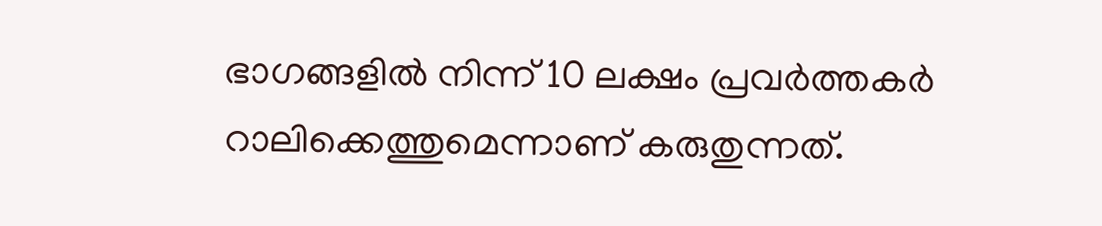ഭാഗങ്ങളിൽ നിന്ന് 10 ലക്ഷം പ്രവർത്തകർ റാലിക്കെത്തുമെന്നാണ് കരുതുന്നത്.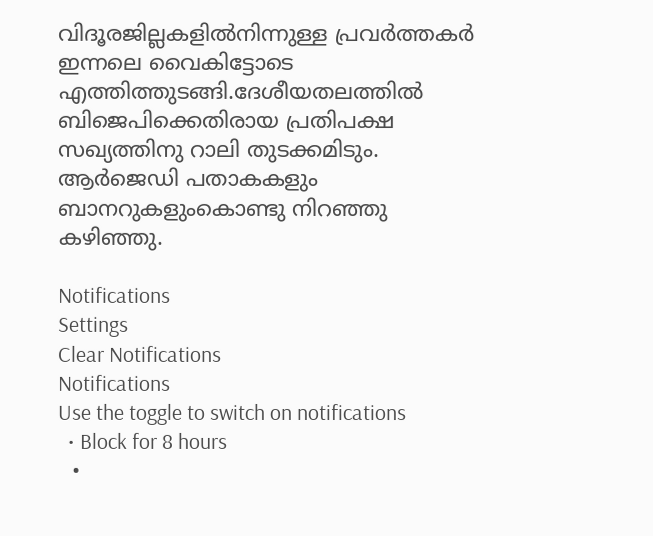വിദൂരജില്ലകളിൽനിന്നുള്ള പ്രവർത്തകർ ഇന്നലെ വൈകിട്ടോടെ എത്തിത്തുടങ്ങി.ദേശീയതലത്തിൽ ബിജെപിക്കെതിരായ പ്രതിപക്ഷ സഖ്യത്തിനു റാലി തുടക്കമിടും. ആർജെഡി പതാകകളും ബാനറുകളുംകൊണ്ടു നിറഞ്ഞു കഴിഞ്ഞു.

Notifications
Settings
Clear Notifications
Notifications
Use the toggle to switch on notifications
  • Block for 8 hours
  •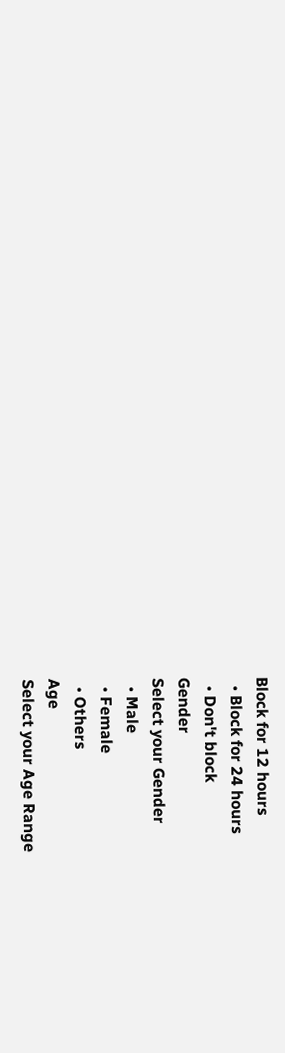Block for 12 hours
  • Block for 24 hours
  • Don't block
Gender
Select your Gender
  • Male
  • Female
  • Others
Age
Select your Age Range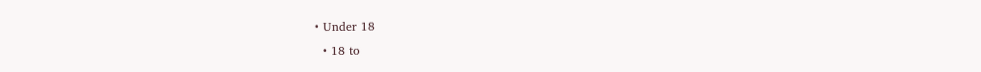• Under 18
  • 18 to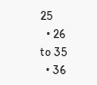25
  • 26 to 35
  • 36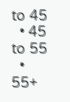to 45
  • 45 to 55
  • 55+